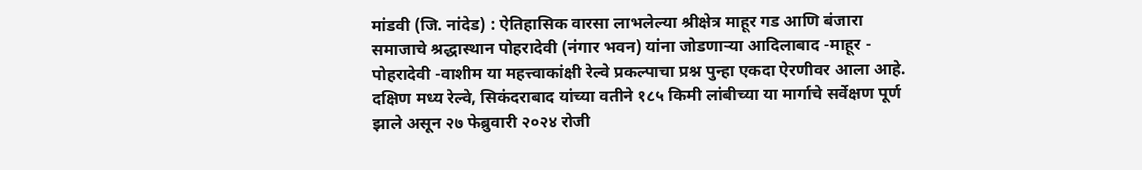मांडवी (जि. नांदेड) : ऐतिहासिक वारसा लाभलेल्या श्रीक्षेत्र माहूर गड आणि बंजारा समाजाचे श्रद्धास्थान पोहरादेवी (नंगार भवन) यांना जोडणाऱ्या आदिलाबाद -माहूर - पोहरादेवी -वाशीम या महत्त्वाकांक्षी रेल्वे प्रकल्पाचा प्रश्न पुन्हा एकदा ऐरणीवर आला आहे.
दक्षिण मध्य रेल्वे, सिकंदराबाद यांच्या वतीने १८५ किमी लांबीच्या या मार्गाचे सर्वेक्षण पूर्ण झाले असून २७ फेब्रुवारी २०२४ रोजी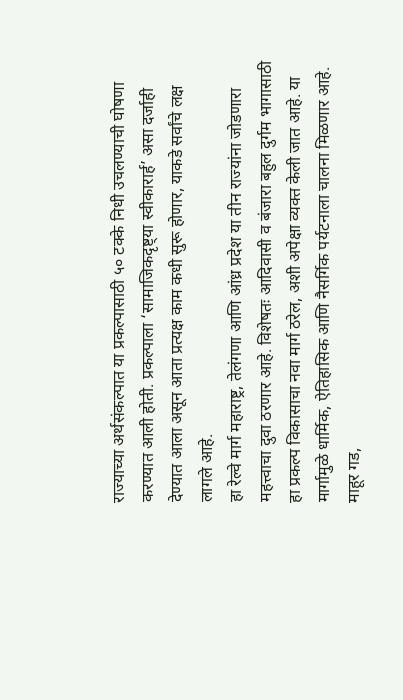राज्याच्या अर्थसंकल्पात या प्रकल्पासाठी ५० टक्के निधी उचलण्याची घोषणा करण्यात आली होती. प्रकल्पाला ‘सामाजिकदृष्ट्या स्वीकारार्ह’ असा दर्जाही देण्यात आला असून आता प्रत्यक्ष काम कधी सुरू होणार, याकडे सर्वांचे लक्ष लागले आहे.
हा रेल्वे मार्ग महाराष्ट्र, तेलंगणा आणि आंध्र प्रदेश या तीन राज्यांना जोडणारा महत्त्वाचा दुवा ठरणार आहे. विशेषतः आदिवासी व बंजारा बहुल दुर्गम भागासाठी हा प्रकल्प विकासाचा नवा मार्ग ठरेल, अशी अपेक्षा व्यक्त केली जात आहे. या मार्गामुळे धार्मिक, ऐतिहासिक आणि नैसर्गिक पर्यटनाला चालना मिळणार आहे. माहूर गड,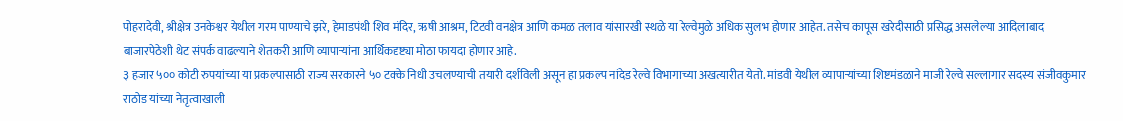पोहरादेवी, श्रीक्षेत्र उनकेश्वर येथील गरम पाण्याचे झरे, हेमाडपंथी शिव मंदिर, ऋषी आश्रम, टिटवी वनक्षेत्र आणि कमळ तलाव यांसारखी स्थळे या रेल्वेमुळे अधिक सुलभ होणार आहेत. तसेच कापूस खरेदीसाठी प्रसिद्ध असलेल्या आदिलाबाद बाजारपेठेशी थेट संपर्क वाढल्याने शेतकरी आणि व्यापाऱ्यांना आर्थिकदृष्ट्या मोठा फायदा होणार आहे.
३ हजार ५०० कोटी रुपयांच्या या प्रकल्पासाठी राज्य सरकारने ५० टक्के निधी उचलण्याची तयारी दर्शविली असून हा प्रकल्प नांदेड रेल्वे विभागाच्या अखत्यारीत येतो. मांडवी येथील व्यापाऱ्यांच्या शिष्टमंडळाने माजी रेल्वे सल्लागार सदस्य संजीवकुमार राठोड यांच्या नेतृत्वाखाली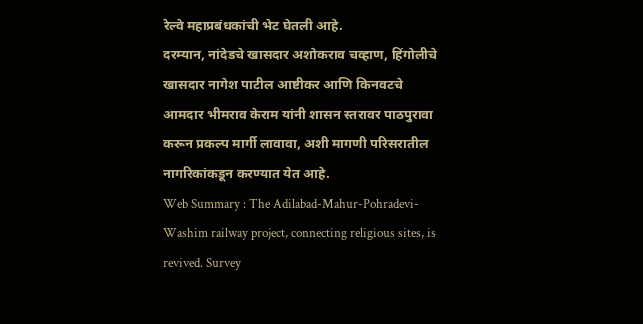रेल्वे महाप्रबंधकांची भेट घेतली आहे.
दरम्यान, नांदेडचे खासदार अशोकराव चव्हाण, हिंगोलीचे खासदार नागेश पाटील आष्टीकर आणि किनवटचे आमदार भीमराव केराम यांनी शासन स्तरावर पाठपुरावा करून प्रकल्प मार्गी लावावा, अशी मागणी परिसरातील नागरिकांकडून करण्यात येत आहे.
Web Summary : The Adilabad-Mahur-Pohradevi-Washim railway project, connecting religious sites, is revived. Survey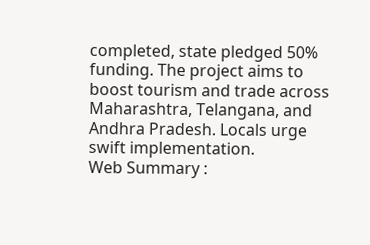completed, state pledged 50% funding. The project aims to boost tourism and trade across Maharashtra, Telangana, and Andhra Pradesh. Locals urge swift implementation.
Web Summary :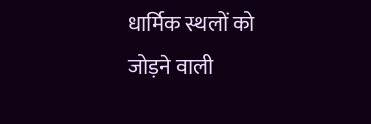धार्मिक स्थलों को जोड़ने वाली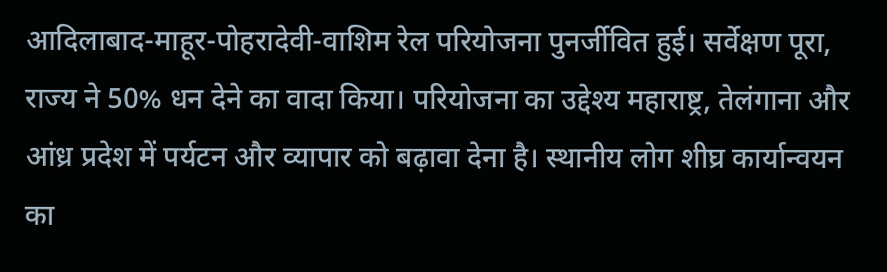आदिलाबाद-माहूर-पोहरादेवी-वाशिम रेल परियोजना पुनर्जीवित हुई। सर्वेक्षण पूरा, राज्य ने 50% धन देने का वादा किया। परियोजना का उद्देश्य महाराष्ट्र, तेलंगाना और आंध्र प्रदेश में पर्यटन और व्यापार को बढ़ावा देना है। स्थानीय लोग शीघ्र कार्यान्वयन का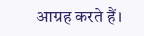आग्रह करते हैं।